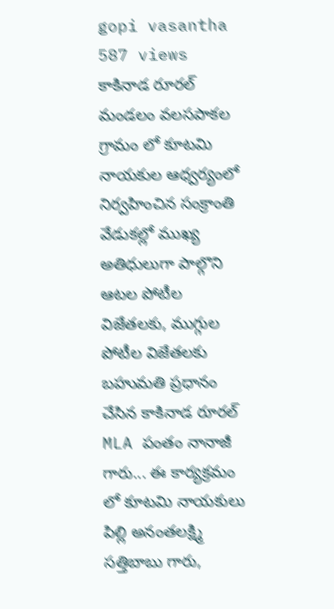gopi vasantha
587 views
కాకినాడ రూరల్ మండలం వలసపాకల గ్రామం లో కూటమి నాయకుల ఆధ్వర్యంలో నిర్వహించిన సంక్రాంతి వేడుకల్లో ముఖ్య అతిధులుగా పాల్గొని ఆటల పోటీల విజేతలకు, ముగ్గుల పోటీల విజేతలకు బహుమతి ప్రధానం చేసిన కాకినాడ రూరల్ MLA పంతం నానాజీ గారు... ఈ కార్యక్రమం లో కూటమి నాయకులు పిల్లి అనంతలక్ష్మి సత్తిబాబు గారు,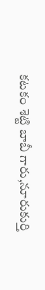కటకం శెట్టి బాబీ గారు,నూరుకుర్తి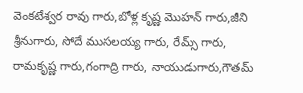వెంకటేశ్వర రావు గారు,బోళ్ల కృష్ణ మొహన్ గారు,జీని శ్రీనుగారు, సోదే ముసలయ్య గారు, రేమ్స్ గారు, రామకృష్ణ గారు,గంగాద్రి గారు, నాయుడుగారు,గౌతమ్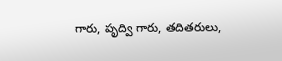గారు, పృద్వి గారు, తదితరులు,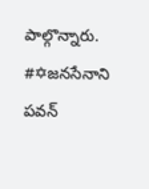పాల్గొన్నారు. #✡జనసేనాని పవన్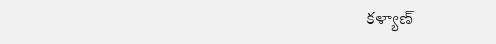కళ్యాణ్